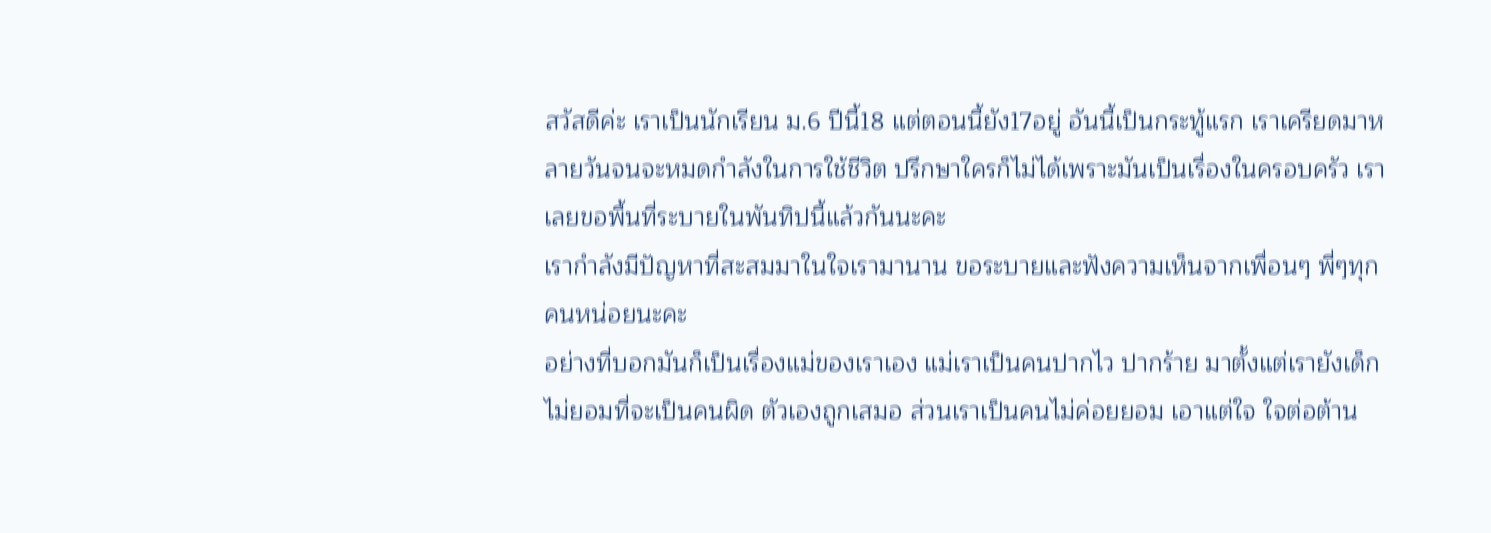สวัสดีค่ะ เราเป็นนักเรียน ม.6 ปีนี้18 แต่ตอนนี้ยัง17อยู่ อันนี้เป็นกระทู้แรก เราเครียดมาหลายวันจนจะหมดกำลังในการใช้ชีวิต ปรึกษาใครก็ไม่ได้เพราะมันเป็นเรื่องในครอบครัว เราเลยขอพื้นที่ระบายในพันทิปนี้แล้วกันนะคะ
เรากำลังมีปัญหาที่สะสมมาในใจเรามานาน ขอระบายและฟังความเห็นจากเพื่อนๆ พี่ๆทุกคนหน่อยนะคะ
อย่างที่บอกมันก็เป็นเรื่องแม่ของเราเอง แม่เราเป็นคนปากไว ปากร้าย มาตั้งแต่เรายังเด็ก ไม่ยอมที่จะเป็นคนผิด ตัวเองถูกเสมอ ส่วนเราเป็นคนไม่ค่อยยอม เอาแต่ใจ ใจต่อต้าน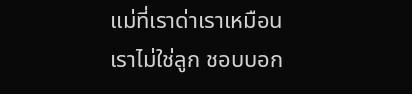แม่ที่เราด่าเราเหมือนเราไม่ใช่ลูก ชอบบอก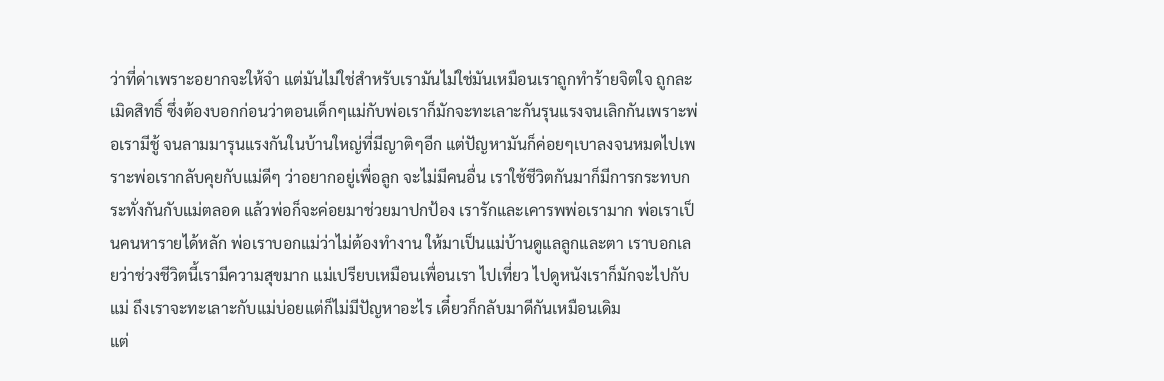ว่าที่ด่าเพราะอยากจะให้จำ แต่มันไม่ใช่สำหรับเรามันไม่ใช่มันเหมือนเราถูกทำร้ายจิตใจ ถูกละเมิดสิทธิ์ ซึ่งต้องบอกก่อนว่าตอนเด็กๆแม่กับพ่อเราก็มักจะทะเลาะกันรุนแรงจนเลิกกันเพราะพ่อเรามีชู้ จนลามมารุนแรงกันในบ้านใหญ่ที่มีญาติๆอีก แต่ปัญหามันก็ค่อยๆเบาลงจนหมดไปเพราะพ่อเรากลับคุยกับแม่ดีๆ ว่าอยากอยู่เพื่อลูก จะไม่มีคนอื่น เราใช้ชีวิตกันมาก็มีการกระทบกระทั่งกันกับแม่ตลอด แล้วพ่อก็จะค่อยมาช่วยมาปกป้อง เรารักและเคารพพ่อเรามาก พ่อเราเป็นคนหารายได้หลัก พ่อเราบอกแม่ว่าไม่ต้องทำงาน ให้มาเป็นแม่บ้านดูแลลูกและตา เราบอกเลยว่าช่วงชีวิตนี้เรามีความสุขมาก แม่เปรียบเหมือนเพื่อนเรา ไปเที่ยว ไปดูหนังเราก็มักจะไปกับแม่ ถึงเราจะทะเลาะกับแม่บ่อยแต่ก็ไม่มีปัญหาอะไร เดี๋ยวก็กลับมาดีกันเหมือนเดิม
แต่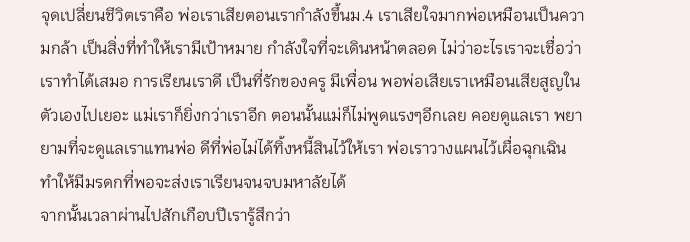จุดเปลี่ยนชีวิตเราคือ พ่อเราเสียตอนเรากำลังขึ้นม.4 เราเสียใจมากพ่อเหมือนเป็นความกล้า เป็นสิ่งที่ทำให้เรามีเป้าหมาย กำลังใจที่จะเดินหน้าตลอด ไม่ว่าอะไรเราจะเชื่อว่าเราทำได้เสมอ การเรียนเราดี เป็นที่รักของครู มีเพื่อน พอพ่อเสียเราเหมือนเสียสูญในตัวเองไปเยอะ แม่เราก็ยิ่งกว่าเราอีก ตอนนั้นแม่ก็ไม่พูดแรงๆอีกเลย คอยดูแลเรา พยายามที่จะดูแลเราแทนพ่อ ดีที่พ่อไม่ได้ทิ้งหนี้สินไว้ให้เรา พ่อเราวางแผนไว้เผื่อฉุกเฉิน ทำให้มีมรดกที่พอจะส่งเราเรียนจนจบมหาลัยได้
จากนั้นเวลาผ่านไปสักเกือบปีเรารู้สึกว่า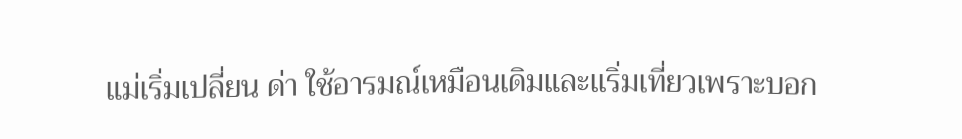แม่เริ่มเปลี่ยน ด่า ใช้อารมณ์เหมือนเดิมและเเริ่มเที่ยวเพราะบอก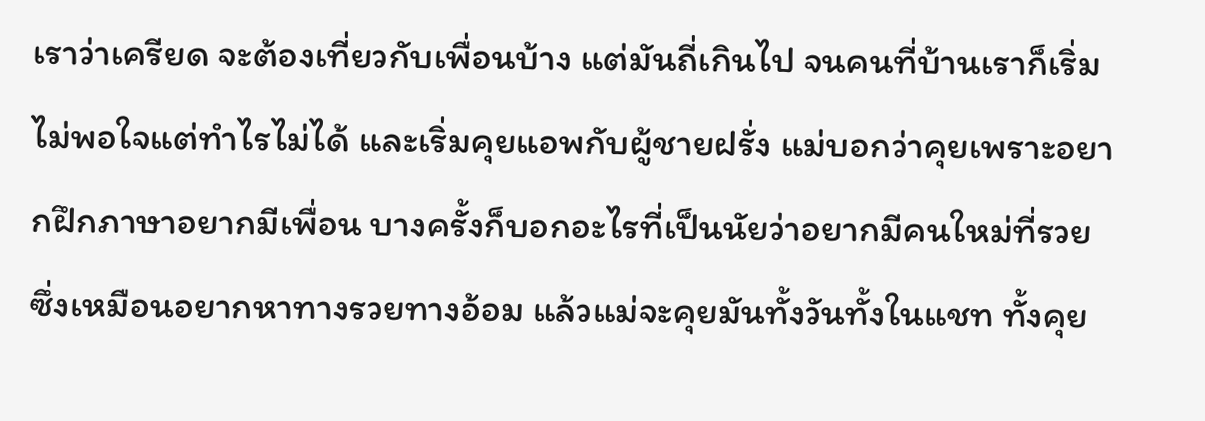เราว่าเครียด จะต้องเที่ยวกับเพื่อนบ้าง แต่มันถี่เกินไป จนคนที่บ้านเราก็เริ่มไม่พอใจแต่ทำไรไม่ได้ และเริ่มคุยแอพกับผู้ชายฝรั่ง แม่บอกว่าคุยเพราะอยากฝึกภาษาอยากมีเพื่อน บางครั้งก็บอกอะไรที่เป็นนัยว่าอยากมีคนใหม่ที่รวย ซึ่งเหมือนอยากหาทางรวยทางอ้อม แล้วแม่จะคุยมันทั้งวันทั้งในแชท ทั้งคุย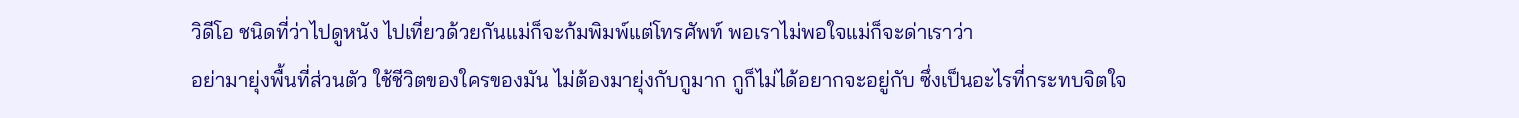วิดีโอ ชนิดที่ว่าไปดูหนัง ไปเที่ยวด้วยกันแม่ก็จะก้มพิมพ์แต่โทรศัพท์ พอเราไม่พอใจแม่ก็จะด่าเราว่า
อย่ามายุ่งพื้นที่ส่วนตัว ใช้ชีวิตของใครของมัน ไม่ต้องมายุ่งกับกูมาก กูก็ไม่ได้อยากจะอยู่กับ ซึ่งเป็นอะไรที่กระทบจิตใจ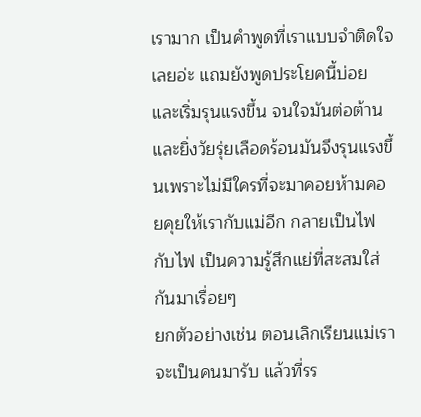เรามาก เป็นคำพูดที่เราแบบจำติดใจเลยอ่ะ แถมยังพูดประโยคนี้บ่อยและเริ่มรุนแรงขึ้น จนใจมันต่อต้านและยิ่งวัยรุ่ยเลือดร้อนมันจึงรุนแรงขึ้นเพราะไม่มีใครที่จะมาคอยห้ามคอยคุยให้เรากับแม่อีก กลายเป็นไฟกับไฟ เป็นความรู้สึกแย่ที่สะสมใส่กันมาเรื่อยๆ
ยกตัวอย่างเช่น ตอนเลิกเรียนแม่เราจะเป็นคนมารับ แล้วที่รร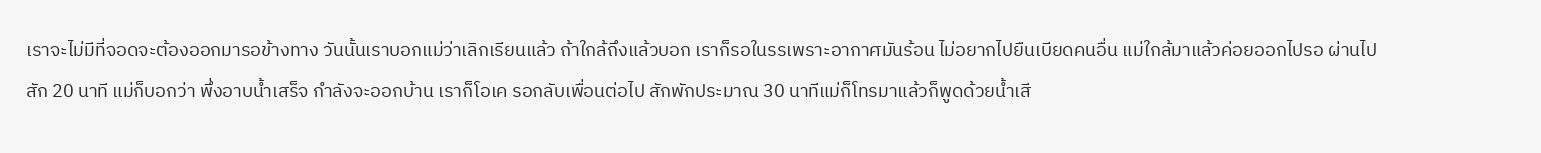เราจะไม่มีที่จอดจะต้องออกมารอข้างทาง วันนั้นเราบอกแม่ว่าเลิกเรียนแล้ว ถ้าใกล้ถึงแล้วบอก เราก็รอในรรเพราะอากาศมันร้อน ไม่อยากไปยืนเบียดคนอื่น แม่ใกล้มาแล้วค่อยออกไปรอ ผ่านไปสัก 20 นาที แม่ก็บอกว่า พึ่งอาบน้ำเสร็จ กำลังจะออกบ้าน เราก็โอเค รอกลับเพื่อนต่อไป สักพักประมาณ 30 นาทีแม่ก็โทรมาแล้วก็พูดด้วยน้ำเสี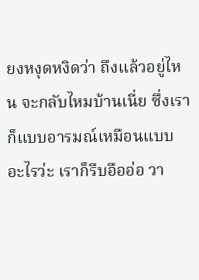ยงหงุดหงิดว่า ถึงแล้วอยู่ไหน จะกลับไหมบ้านเนี่ย ซึ่งเราก็แบบอารมณ์เหมือนแบบ อะไรว่ะ เราก็รีบอืออ่อ วา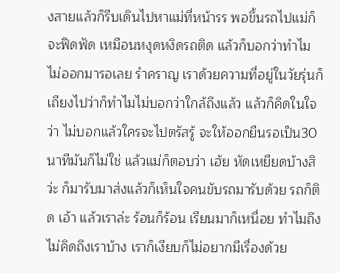งสายแล้วก็รีบเดินไปหาแม่ที่หน้ารร พอขึ้นรถไปแม่ก็จะฟึดฟัด เหมือนหงุดหงิดรถติด แล้วก็บอกว่าทำไมไม่ออกมารอเลย รำคราญ เราด้วยความที่อยู่ในวัยรุ่นก็เถียงไปว่าก็ทำไมไม่บอกว่าใกล้ถึงแล้ว แล้วก็คิดในใจว่า ไม่บอกแล้วใครจะไปตรัสรู้ จะให้ออกยืนรอเป็น30นาทีมันก็ไม่ใช่ แล้วแม่ก็ตอบว่า เฮ้ย หัดเหยียดบ้างสิว่ะ ก็มารับมาส่งแล้วก็เห็นใจคนขับรถมารับด้วย รถก็ติด เอ้า แล้วเราล่ะ ร้อนก็ร้อน เรียนมาก็เหนื่อย ทำไมถึงไม่คิดถึงเราบ้าง เราก็เงียบก็ไม่อยากมีเรื่องด้วย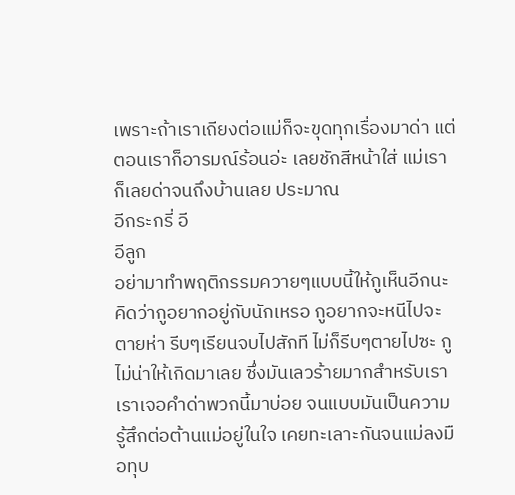เพราะถ้าเราเถียงต่อแม่ก็จะขุดทุกเรื่องมาด่า แต่ตอนเราก็อารมณ์ร้อนอ่ะ เลยชักสีหน้าใส่ แม่เราก็เลยด่าจนถึงบ้านเลย ประมาณ
อีกระกรี่ อี
อีลูก
อย่ามาทำพฤติกรรมควายๆแบบนี้ให้กูเห็นอีกนะ คิดว่ากูอยากอยู่กับนักเหรอ กูอยากจะหนีไปจะตายห่า รีบๆเรียนจบไปสักที ไม่ก็รีบๆตายไปซะ กูไม่น่าให้เกิดมาเลย ซึ่งมันเลวร้ายมากสำหรับเรา เราเจอคำด่าพวกนี้มาบ่อย จนแบบมันเป็นความรู้สึกต่อต้านแม่อยู่ในใจ เคยทะเลาะกันจนแม่ลงมือทุบ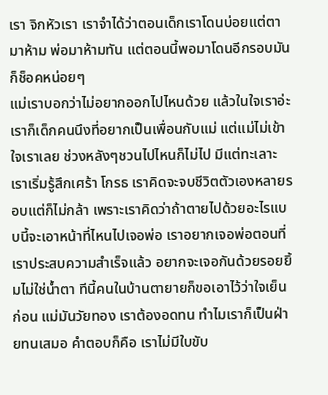เรา จิกหัวเรา เราจำได้ว่าตอนเด็กเราโดนบ่อยแต่ตามาห้าม พ่อมาห้ามทัน แต่ตอนนี้พอมาโดนอีกรอบมันก็ช็อคหน่อยๆ
แม่เราบอกว่าไม่อยากออกไปไหนด้วย แล้วในใจเราอ่ะ เราก็เด็กคนนึงที่อยากเป็นเพื่อนกับแม่ แต่แม่ไม่เข้าใจเราเลย ช่วงหลังๆชวนไปไหนก็ไม่ไป มีแต่ทะเลาะ เราเริ่มรู้สึกเศร้า โกรธ เราคิดจะจบชีวิตตัวเองหลายรอบแต่ก็ไม่กล้า เพราะเราคิดว่าถ้าตายไปด้วยอะไรแบบนี้จะเอาหน้าที่ไหนไปเจอพ่อ เราอยากเจอพ่อตอนที่เราประสบความสำเร็จแล้ว อยากจะเจอกันด้วยรอยยิ้มไม่ใช่น้ำตา ทีนี้คนในบ้านตายายก็ขอเอาไว้ว่าใจเย็นก่อน แม่มันวัยทอง เราต้องอดทน ทำไมเราก็เป็นฝ่ายทนเสมอ คำตอบก็คือ เราไม่มีใบขับ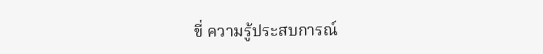ขี่ ความรู้ประสบการณ์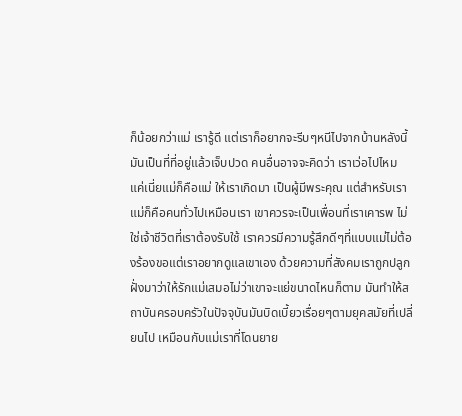ก็น้อยกว่าแม่ เรารู้ดี แต่เราก็อยากจะรีบๆหนีไปจากบ้านหลังนี้ มันเป็นที่ที่อยู่แล้วเจ็บปวด คนอื่นอาจจะคิดว่า เราเว่อไปไหม แค่เนี่ยแม่ก็คือแม่ ให้เราเกิดมา เป็นผู้มีพระคุณ แต่สำหรับเรา แม่ก็คือคนทั่วไปเหมือนเรา เขาควรจะเป็นเพื่อนที่เราเคารพ ไม่ใช่เจ้าชีวิตที่เราต้องรับใช้ เราควรมีความรู้สึกดีๆที่แบบแม่ไม่ต้องร้องขอแต่เราอยากดูแลเขาเอง ด้วยความที่สังคมเราถูกปลูกฝั่งมาว่าให้รักแม่เสมอไม่ว่าเขาจะแย่ขนาดไหนก็ตาม มันทำให้สถาบันครอบครัวในปัจจุบันมันบิดเบี้ยวเรื่อยๆตามยุคสมัยที่เปลี่ยนไป เหมือนกับแม่เราที่โดนยาย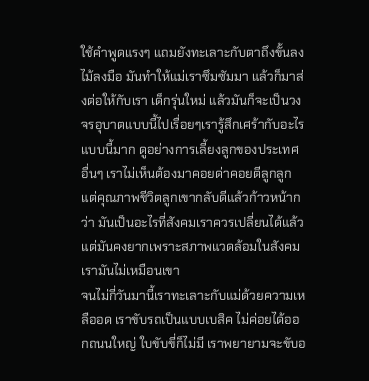ใช้คำพูดแรงๆ แถมยังทะเลาะกับตาถึงขั้นลงไม้ลงมือ มันทำให้แม่เราซึมซัมมา แล้วก็มาส่งต่อให้กับเรา เด็กรุ่นใหม่ แล้วมันก็จะเป็นวงจรอุบาตแบบนี้ไปเรื่อยๆเรารู้สึกเศร้ากับอะไรแบบนี้มาก ดูอย่างการเลี้ยงลูกของประเทศอื่นๆ เราไม่เห็นต้องมาคอยด่าคอยตีลูกลูก แต่คุณภาพชีวิตลูกเขากลับดีแล้วก้าวหน้ากว่า มันเป็นอะไรที่สังคมเราควรเปลี่ยนได้แล้ว แต่มันคงยากเพราะสภาพแวดล้อมในสังคมเรามันไม่เหมือนเขา
จนไม่กี่วันมานี้เราทะเลาะกับแม่ด้วยความเหลืออด เราขับรถเป็นแบบเบสิค ไม่ค่อยได้ออกถนนใหญ่ ใบขับขี่ก็ไม่มี เราพยายามจะขับอ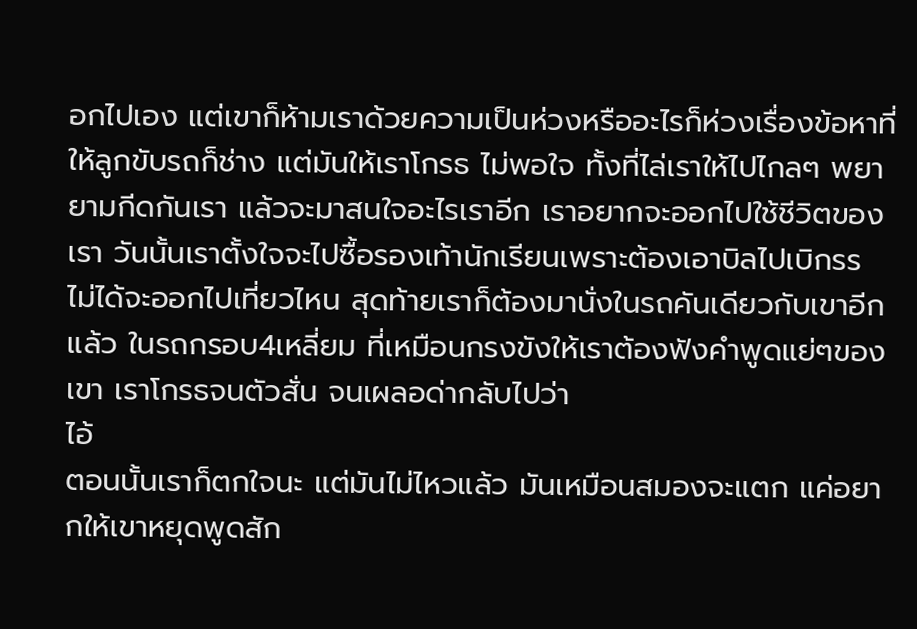อกไปเอง แต่เขาก็ห้ามเราด้วยความเป็นห่วงหรืออะไรก็ห่วงเรื่องข้อหาที่ให้ลูกขับรถก็ช่าง แต่มันให้เราโกรธ ไม่พอใจ ทั้งที่ไล่เราให้ไปไกลๆ พยายามกีดกันเรา แล้วจะมาสนใจอะไรเราอีก เราอยากจะออกไปใช้ชีวิตของเรา วันนั้นเราตั้งใจจะไปซื้อรองเท้านักเรียนเพราะต้องเอาบิลไปเบิกรร ไม่ได้จะออกไปเที่ยวไหน สุดท้ายเราก็ต้องมานั่งในรถคันเดียวกับเขาอีกแล้ว ในรถกรอบ4เหลี่ยม ที่เหมือนกรงขังให้เราต้องฟังคำพูดแย่ๆของเขา เราโกรธจนตัวสั่น จนเผลอด่ากลับไปว่า
ไอ้
ตอนนั้นเราก็ตกใจนะ แต่มันไม่ไหวแล้ว มันเหมือนสมองจะแตก แค่อยากให้เขาหยุดพูดสัก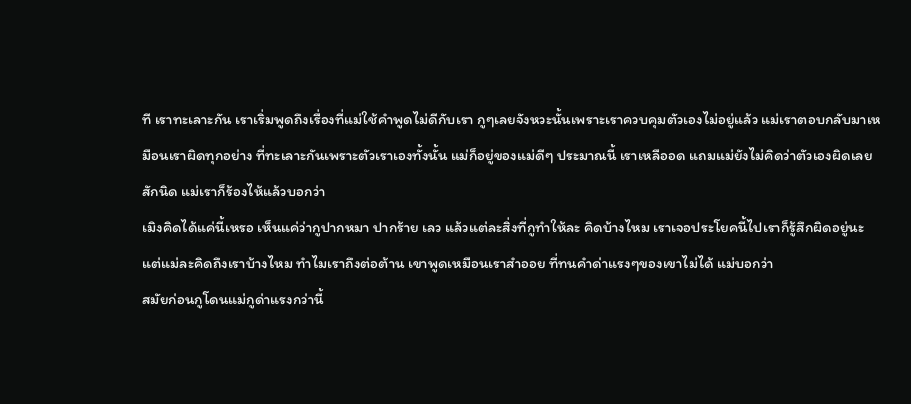ที เราทะเลาะกัน เราเริ่มพูดถึงเรื่องที่แม่ใช้คำพูดไม่ดีกับเรา กูๆเลยจังหวะนั้นเพราะเราควบคุมตัวเองไม่อยู่แล้ว แม่เราตอบกลับมาเหมือนเราผิดทุกอย่าง ที่ทะเลาะกันเพราะตัวเราเองทั้งนั้น แม่ก็อยู่ของแม่ดีๆ ประมาณนี้ เราเหลืออด แถมแม่ยังไม่คิดว่าตัวเองผิดเลยสักนิด แม่เราก็ร้องไห้แล้วบอกว่า
เมิงคิดได้แค่นี้เหรอ เห็นแค่ว่ากูปากหมา ปากร้าย เลว แล้วแต่ละสิ่งที่กูทำให้ละ คิดบ้างไหม เราเจอประโยคนี้ไปเราก็รู้สึกผิดอยู่นะ แต่แม่ละคิดถึงเราบ้างไหม ทำไมเราถึงต่อต้าน เขาพูดเหมือนเราสำออย ที่ทนคำด่าแรงๆของเขาไม่ได้ แม่บอกว่า
สมัยก่อนกูโดนแม่กูด่าแรงกว่านี้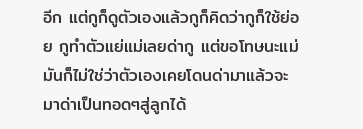อีก แต่กูก็ดูตัวเองแล้วกูก็คิดว่ากูก็ใช้ย่อย กูทำตัวแย่แม่เลยด่ากู แต่ขอโทษนะแม่ มันก็ไม่ใช่ว่าตัวเองเคยโดนด่ามาแล้วจะมาด่าเป็นทอดๆสู่ลูกได้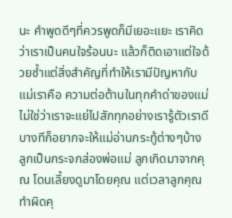นะ คำพูดดีๆที่ควรพูดก็มีเยอะแยะ เราคิดว่าเราเป็นคนใจร้อนนะ แล้วก็ติดเอาแต่ใจด้วยซ้ำแต่สิ่งสำคัญที่ทำให้เรามีปัญหากับแม่เราคือ ความต่อต้านในทุกคำด่าของแม่ ไม่ใช่ว่าเราจะแย่ไปสักทุกอย่างเรารู้ตัวเราดี บางทีก็อยากจะให้แม่อ่านกระทู้ต่างๆบ้าง ลูกเป็นกระจกส่องพ่อแม่ ลูกเกิดมาจากคุณ โดนเลี้ยงดูมาโดยคุณ แต่เวลาลูกคุณทำผิดคุ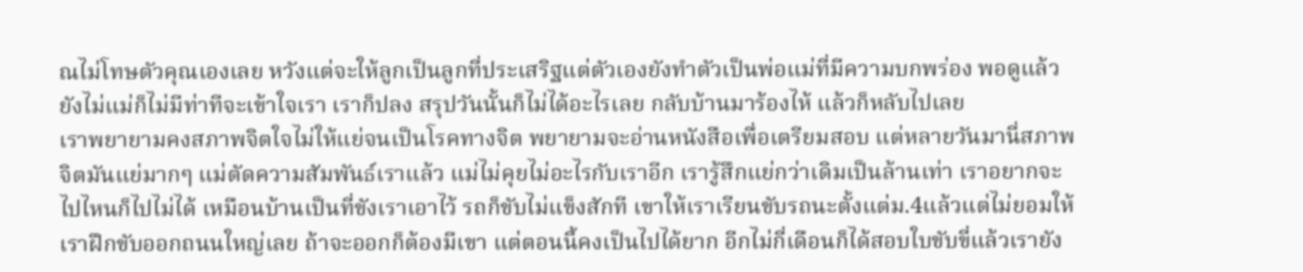ณไม่โทษตัวคุณเองเลย หวังแต่จะให้ลูกเป็นลูกที่ประเสริฐแต่ตัวเองยังทำตัวเป็นพ่อแม่ที่มีความบกพร่อง พอดูแล้วยังไม่แม่ก็ไม่มีท่าทีจะเข้าใจเรา เราก็ปลง สรุปวันนั้นก็ไม่ได้อะไรเลย กลับบ้านมาร้องไห้ แล้วก็หลับไปเลย
เราพยายามคงสภาพจิตใจไม่ให้แย่จนเป็นโรคทางจิต พยายามจะอ่านหนังสือเพื่อเตรียมสอบ แต่หลายวันมานี่สภาพจิตมันแย่มากๆ แม่ตัดความสัมพันธ์เราแล้ว แม่ไม่คุยไม่อะไรกับเราอีก เรารู้สึกแย่กว่าเดิมเป็นล้านเท่า เราอยากจะไปไหนก็ไปไม่ได้ เหมือนบ้านเป็นที่ขังเราเอาไว้ รถก็ขับไม่แข็งสักที เขาให้เราเรียนขับรถนะตั้งแต่ม.4แล้วแต่ไม่ยอมให้เราฝึกขับออกถนนใหญ่เลย ถ้าจะออกก็ต้องมีเขา แต่ตอนนี้คงเป็นไปได้ยาก อีกไม่กี่เดือนก็ได้สอบใบขับขี่แล้วเรายัง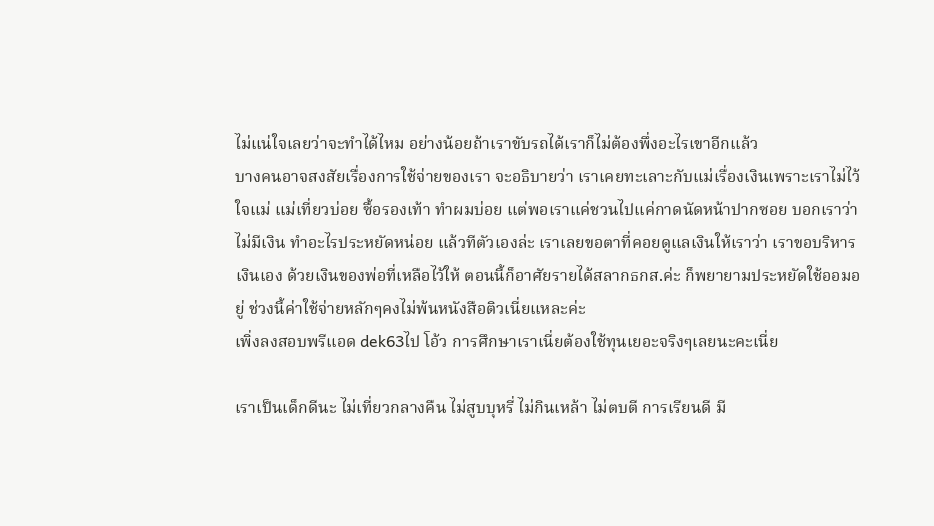ไม่แน่ใจเลยว่าจะทำได้ไหม อย่างน้อยถ้าเราขับรถได้เราก็ไม่ต้องพึ่งอะไรเขาอีกแล้ว
บางคนอาจสงสัยเรื่องการใช้จ่ายของเรา จะอธิบายว่า เราเคยทะเลาะกับแม่เรื่องเงินเพราะเราไม่ไว้ใจแม่ แม่เที่ยวบ่อย ซื้อรองเท้า ทำผมบ่อย แต่พอเราแค่ชวนไปแค่กาดนัดหน้าปากซอย บอกเราว่าไม่มีเงิน ทำอะไรประหยัดหน่อย แล้วทีตัวเองล่ะ เราเลยขอตาที่คอยดูแลเงินให้เราว่า เราขอบริหารเงินเอง ด้วยเงินของพ่อที่เหลือไว้ให้ ตอนนี้ก็อาศัยรายได้สลากธกส.ค่ะ ก็พยายามประหยัดใช้ออมอยู่ ช่วงนี้ค่าใช้จ่ายหลักๆคงไม่พ้นหนังสือติวเนี่ยแหละค่ะ
เพิ่งลงสอบพรีแอด dek63ไป โอ้ว การศึกษาเราเนี่ยต้องใช้ทุนเยอะจริงๆเลยนะคะเนี่ย

เราเป็นเด็กดีนะ ไม่เที่ยวกลางคืน ไม่สูบบุหรี่ ไม่กินเหล้า ไม่ตบตี การเรียนดี มี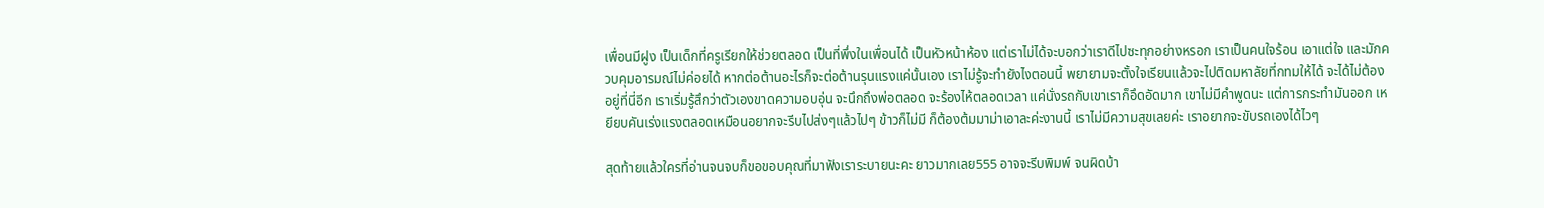เพื่อนมีฝูง เป็นเด็กที่ครูเรียกให้ช่วยตลอด เป็นที่พึ่งในเพื่อนได้ เป็นหัวหน้าห้อง แต่เราไม่ได้จะบอกว่าเราดีไปซะทุกอย่างหรอก เราเป็นคนใจร้อน เอาแต่ใจ และมักควบคุมอารมณ์ไม่ค่อยได้ หากต่อต้านอะไรก็จะต่อต้านรุนแรงแค่นั้นเอง เราไม่รู้จะทำยังไงตอนนี้ พยายามจะตั้งใจเรียนแล้วจะไปติดมหาลัยที่กทมให้ได้ จะได้ไม่ต้องอยู่ที่นี่อีก เราเริ่มรู้สึกว่าตัวเองขาดความอบอุ่น จะนึกถึงพ่อตลอด จะร้องไห้ตลอดเวลา แค่นั่งรถกับเขาเราก็อึดอัดมาก เขาไม่มีคำพูดนะ แต่การกระทำมันออก เหยียบคันเร่งแรงตลอดเหมือนอยากจะรีบไปส่งๆแล้วไปๆ ข้าวก็ไม่มี ก็ต้องต้มมาม่าเอาละค่ะงานนี้ เราไม่มีความสุขเลยค่ะ เราอยากจะขับรถเองได้ไวๆ

สุดท้ายแล้วใครที่อ่านจนจบก็ขอขอบคุณที่มาฟังเราระบายนะคะ ยาวมากเลย555 อาจจะรีบพิมพ์ จนผิดบ้า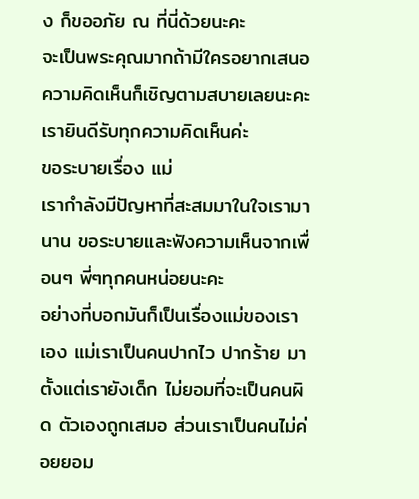ง ก็ขออภัย ณ ที่นี่ด้วยนะคะ
จะเป็นพระคุณมากถ้ามีใครอยากเสนอความคิดเห็นก็เชิญตามสบายเลยนะคะ เรายินดีรับทุกความคิดเห็นค่ะ
ขอระบายเรื่อง แม่
เรากำลังมีปัญหาที่สะสมมาในใจเรามานาน ขอระบายและฟังความเห็นจากเพื่อนๆ พี่ๆทุกคนหน่อยนะคะ
อย่างที่บอกมันก็เป็นเรื่องแม่ของเราเอง แม่เราเป็นคนปากไว ปากร้าย มาตั้งแต่เรายังเด็ก ไม่ยอมที่จะเป็นคนผิด ตัวเองถูกเสมอ ส่วนเราเป็นคนไม่ค่อยยอม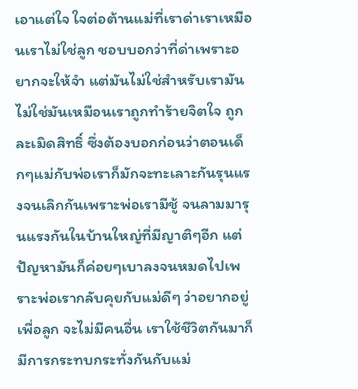เอาแต่ใจ ใจต่อต้านแม่ที่เราด่าเราเหมือนเราไม่ใช่ลูก ชอบบอกว่าที่ด่าเพราะอยากจะให้จำ แต่มันไม่ใช่สำหรับเรามันไม่ใช่มันเหมือนเราถูกทำร้ายจิตใจ ถูกละเมิดสิทธิ์ ซึ่งต้องบอกก่อนว่าตอนเด็กๆแม่กับพ่อเราก็มักจะทะเลาะกันรุนแรงจนเลิกกันเพราะพ่อเรามีชู้ จนลามมารุนแรงกันในบ้านใหญ่ที่มีญาติๆอีก แต่ปัญหามันก็ค่อยๆเบาลงจนหมดไปเพราะพ่อเรากลับคุยกับแม่ดีๆ ว่าอยากอยู่เพื่อลูก จะไม่มีคนอื่น เราใช้ชีวิตกันมาก็มีการกระทบกระทั่งกันกับแม่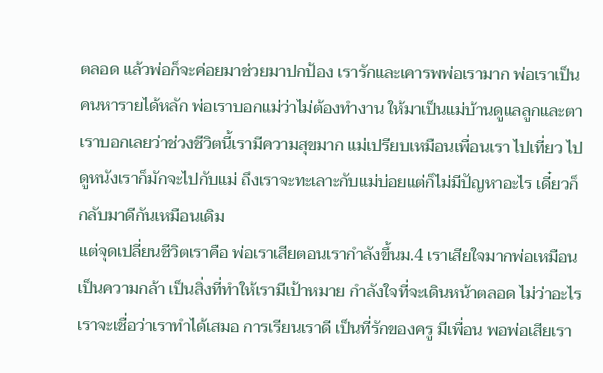ตลอด แล้วพ่อก็จะค่อยมาช่วยมาปกป้อง เรารักและเคารพพ่อเรามาก พ่อเราเป็นคนหารายได้หลัก พ่อเราบอกแม่ว่าไม่ต้องทำงาน ให้มาเป็นแม่บ้านดูแลลูกและตา เราบอกเลยว่าช่วงชีวิตนี้เรามีความสุขมาก แม่เปรียบเหมือนเพื่อนเรา ไปเที่ยว ไปดูหนังเราก็มักจะไปกับแม่ ถึงเราจะทะเลาะกับแม่บ่อยแต่ก็ไม่มีปัญหาอะไร เดี๋ยวก็กลับมาดีกันเหมือนเดิม
แต่จุดเปลี่ยนชีวิตเราคือ พ่อเราเสียตอนเรากำลังขึ้นม.4 เราเสียใจมากพ่อเหมือนเป็นความกล้า เป็นสิ่งที่ทำให้เรามีเป้าหมาย กำลังใจที่จะเดินหน้าตลอด ไม่ว่าอะไรเราจะเชื่อว่าเราทำได้เสมอ การเรียนเราดี เป็นที่รักของครู มีเพื่อน พอพ่อเสียเรา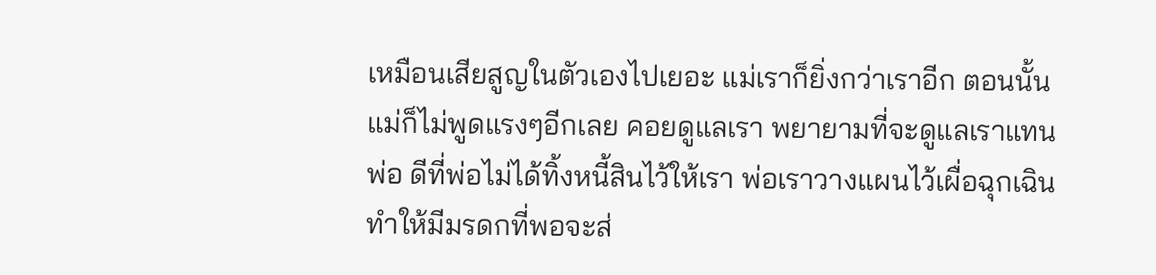เหมือนเสียสูญในตัวเองไปเยอะ แม่เราก็ยิ่งกว่าเราอีก ตอนนั้นแม่ก็ไม่พูดแรงๆอีกเลย คอยดูแลเรา พยายามที่จะดูแลเราแทนพ่อ ดีที่พ่อไม่ได้ทิ้งหนี้สินไว้ให้เรา พ่อเราวางแผนไว้เผื่อฉุกเฉิน ทำให้มีมรดกที่พอจะส่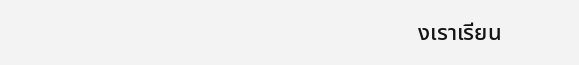งเราเรียน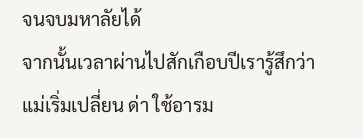จนจบมหาลัยได้
จากนั้นเวลาผ่านไปสักเกือบปีเรารู้สึกว่าแม่เริ่มเปลี่ยน ด่า ใช้อารม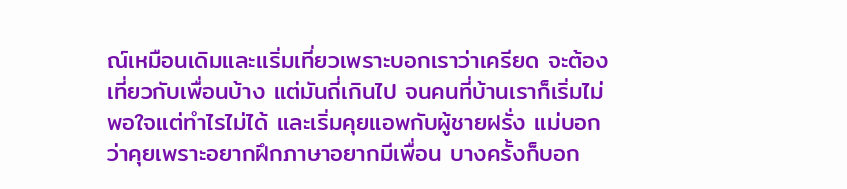ณ์เหมือนเดิมและเเริ่มเที่ยวเพราะบอกเราว่าเครียด จะต้องเที่ยวกับเพื่อนบ้าง แต่มันถี่เกินไป จนคนที่บ้านเราก็เริ่มไม่พอใจแต่ทำไรไม่ได้ และเริ่มคุยแอพกับผู้ชายฝรั่ง แม่บอกว่าคุยเพราะอยากฝึกภาษาอยากมีเพื่อน บางครั้งก็บอก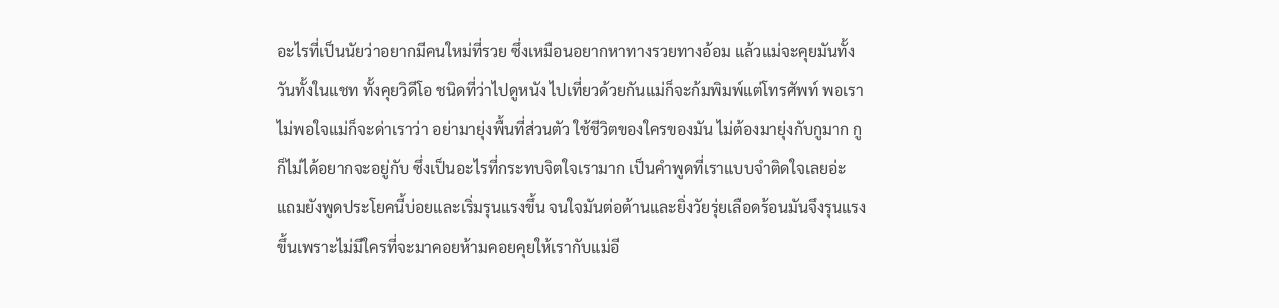อะไรที่เป็นนัยว่าอยากมีคนใหม่ที่รวย ซึ่งเหมือนอยากหาทางรวยทางอ้อม แล้วแม่จะคุยมันทั้งวันทั้งในแชท ทั้งคุยวิดีโอ ชนิดที่ว่าไปดูหนัง ไปเที่ยวด้วยกันแม่ก็จะก้มพิมพ์แต่โทรศัพท์ พอเราไม่พอใจแม่ก็จะด่าเราว่า อย่ามายุ่งพื้นที่ส่วนตัว ใช้ชีวิตของใครของมัน ไม่ต้องมายุ่งกับกูมาก กูก็ไม่ได้อยากจะอยู่กับ ซึ่งเป็นอะไรที่กระทบจิตใจเรามาก เป็นคำพูดที่เราแบบจำติดใจเลยอ่ะ แถมยังพูดประโยคนี้บ่อยและเริ่มรุนแรงขึ้น จนใจมันต่อต้านและยิ่งวัยรุ่ยเลือดร้อนมันจึงรุนแรงขึ้นเพราะไม่มีใครที่จะมาคอยห้ามคอยคุยให้เรากับแม่อี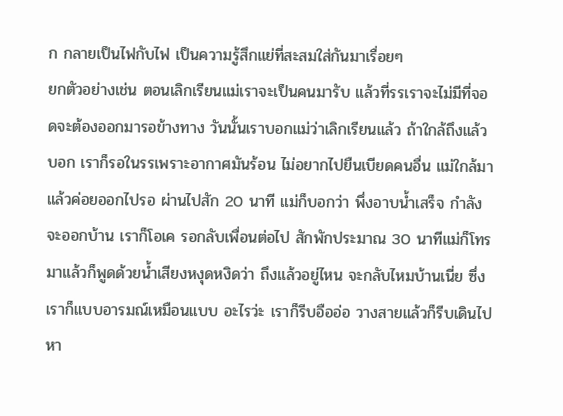ก กลายเป็นไฟกับไฟ เป็นความรู้สึกแย่ที่สะสมใส่กันมาเรื่อยๆ
ยกตัวอย่างเช่น ตอนเลิกเรียนแม่เราจะเป็นคนมารับ แล้วที่รรเราจะไม่มีที่จอดจะต้องออกมารอข้างทาง วันนั้นเราบอกแม่ว่าเลิกเรียนแล้ว ถ้าใกล้ถึงแล้วบอก เราก็รอในรรเพราะอากาศมันร้อน ไม่อยากไปยืนเบียดคนอื่น แม่ใกล้มาแล้วค่อยออกไปรอ ผ่านไปสัก 20 นาที แม่ก็บอกว่า พึ่งอาบน้ำเสร็จ กำลังจะออกบ้าน เราก็โอเค รอกลับเพื่อนต่อไป สักพักประมาณ 30 นาทีแม่ก็โทรมาแล้วก็พูดด้วยน้ำเสียงหงุดหงิดว่า ถึงแล้วอยู่ไหน จะกลับไหมบ้านเนี่ย ซึ่งเราก็แบบอารมณ์เหมือนแบบ อะไรว่ะ เราก็รีบอืออ่อ วางสายแล้วก็รีบเดินไปหา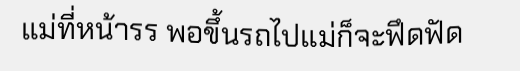แม่ที่หน้ารร พอขึ้นรถไปแม่ก็จะฟึดฟัด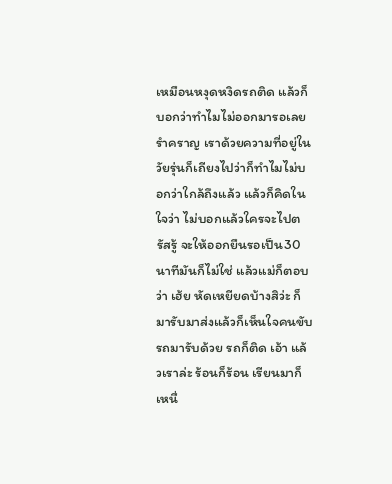เหมือนหงุดหงิดรถติด แล้วก็บอกว่าทำไมไม่ออกมารอเลย รำคราญ เราด้วยความที่อยู่ในวัยรุ่นก็เถียงไปว่าก็ทำไมไม่บอกว่าใกล้ถึงแล้ว แล้วก็คิดในใจว่า ไม่บอกแล้วใครจะไปตรัสรู้ จะให้ออกยืนรอเป็น30นาทีมันก็ไม่ใช่ แล้วแม่ก็ตอบว่า เฮ้ย หัดเหยียดบ้างสิว่ะ ก็มารับมาส่งแล้วก็เห็นใจคนขับรถมารับด้วย รถก็ติด เอ้า แล้วเราล่ะ ร้อนก็ร้อน เรียนมาก็เหนื่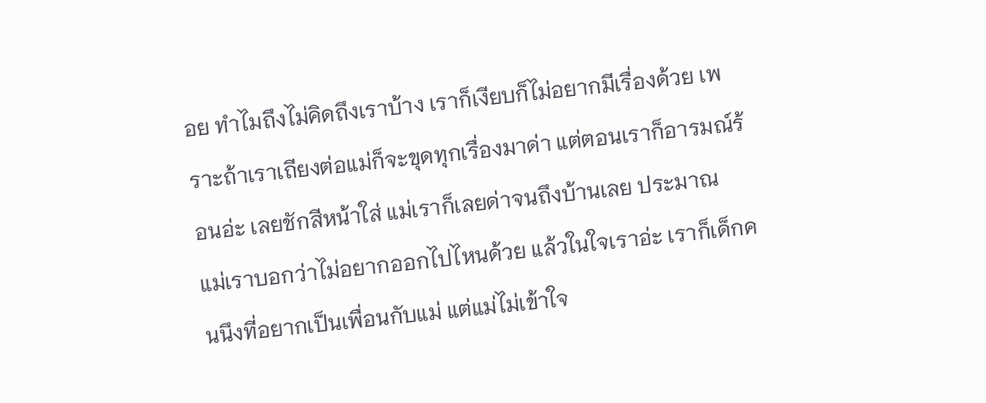อย ทำไมถึงไม่คิดถึงเราบ้าง เราก็เงียบก็ไม่อยากมีเรื่องด้วย เพราะถ้าเราเถียงต่อแม่ก็จะขุดทุกเรื่องมาด่า แต่ตอนเราก็อารมณ์ร้อนอ่ะ เลยชักสีหน้าใส่ แม่เราก็เลยด่าจนถึงบ้านเลย ประมาณ
แม่เราบอกว่าไม่อยากออกไปไหนด้วย แล้วในใจเราอ่ะ เราก็เด็กคนนึงที่อยากเป็นเพื่อนกับแม่ แต่แม่ไม่เข้าใจ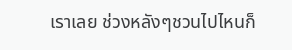เราเลย ช่วงหลังๆชวนไปไหนก็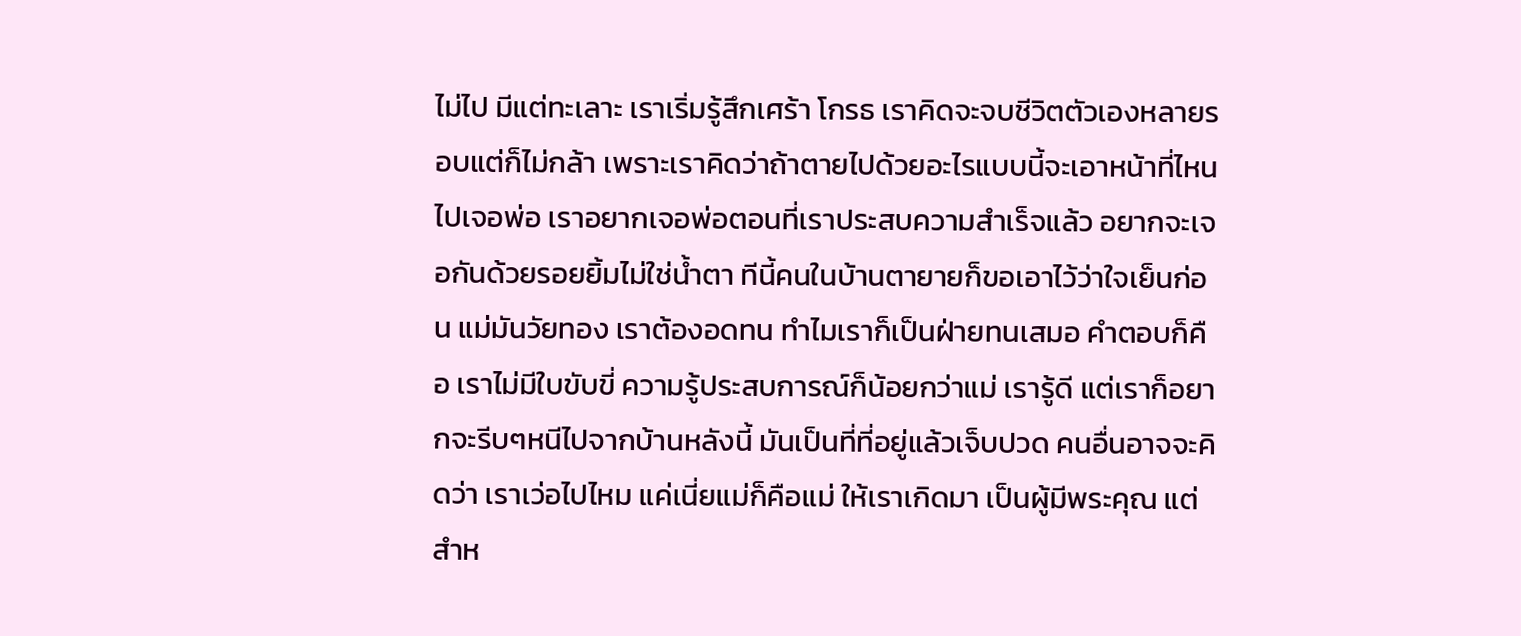ไม่ไป มีแต่ทะเลาะ เราเริ่มรู้สึกเศร้า โกรธ เราคิดจะจบชีวิตตัวเองหลายรอบแต่ก็ไม่กล้า เพราะเราคิดว่าถ้าตายไปด้วยอะไรแบบนี้จะเอาหน้าที่ไหนไปเจอพ่อ เราอยากเจอพ่อตอนที่เราประสบความสำเร็จแล้ว อยากจะเจอกันด้วยรอยยิ้มไม่ใช่น้ำตา ทีนี้คนในบ้านตายายก็ขอเอาไว้ว่าใจเย็นก่อน แม่มันวัยทอง เราต้องอดทน ทำไมเราก็เป็นฝ่ายทนเสมอ คำตอบก็คือ เราไม่มีใบขับขี่ ความรู้ประสบการณ์ก็น้อยกว่าแม่ เรารู้ดี แต่เราก็อยากจะรีบๆหนีไปจากบ้านหลังนี้ มันเป็นที่ที่อยู่แล้วเจ็บปวด คนอื่นอาจจะคิดว่า เราเว่อไปไหม แค่เนี่ยแม่ก็คือแม่ ให้เราเกิดมา เป็นผู้มีพระคุณ แต่สำห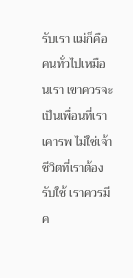รับเรา แม่ก็คือคนทั่วไปเหมือนเรา เขาควรจะเป็นเพื่อนที่เราเคารพ ไม่ใช่เจ้าชีวิตที่เราต้องรับใช้ เราควรมีค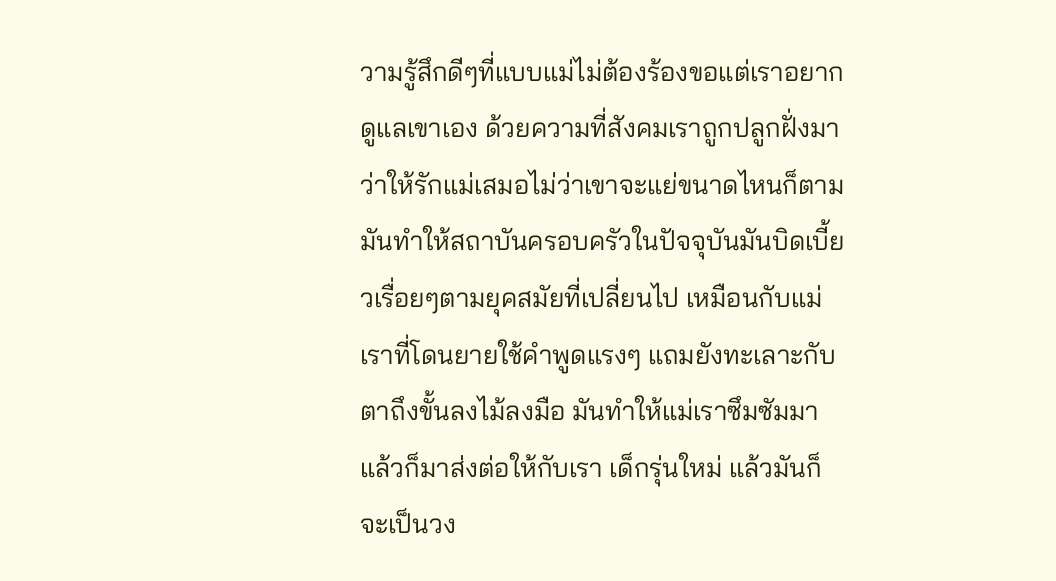วามรู้สึกดีๆที่แบบแม่ไม่ต้องร้องขอแต่เราอยากดูแลเขาเอง ด้วยความที่สังคมเราถูกปลูกฝั่งมาว่าให้รักแม่เสมอไม่ว่าเขาจะแย่ขนาดไหนก็ตาม มันทำให้สถาบันครอบครัวในปัจจุบันมันบิดเบี้ยวเรื่อยๆตามยุคสมัยที่เปลี่ยนไป เหมือนกับแม่เราที่โดนยายใช้คำพูดแรงๆ แถมยังทะเลาะกับตาถึงขั้นลงไม้ลงมือ มันทำให้แม่เราซึมซัมมา แล้วก็มาส่งต่อให้กับเรา เด็กรุ่นใหม่ แล้วมันก็จะเป็นวง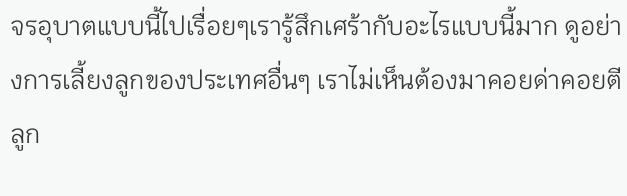จรอุบาตแบบนี้ไปเรื่อยๆเรารู้สึกเศร้ากับอะไรแบบนี้มาก ดูอย่างการเลี้ยงลูกของประเทศอื่นๆ เราไม่เห็นต้องมาคอยด่าคอยตีลูก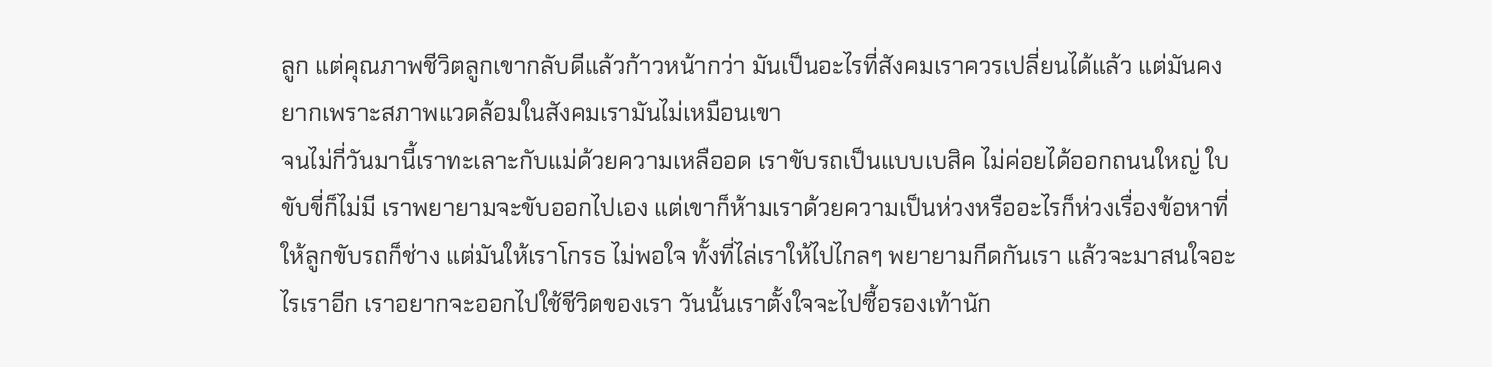ลูก แต่คุณภาพชีวิตลูกเขากลับดีแล้วก้าวหน้ากว่า มันเป็นอะไรที่สังคมเราควรเปลี่ยนได้แล้ว แต่มันคงยากเพราะสภาพแวดล้อมในสังคมเรามันไม่เหมือนเขา
จนไม่กี่วันมานี้เราทะเลาะกับแม่ด้วยความเหลืออด เราขับรถเป็นแบบเบสิค ไม่ค่อยได้ออกถนนใหญ่ ใบขับขี่ก็ไม่มี เราพยายามจะขับออกไปเอง แต่เขาก็ห้ามเราด้วยความเป็นห่วงหรืออะไรก็ห่วงเรื่องข้อหาที่ให้ลูกขับรถก็ช่าง แต่มันให้เราโกรธ ไม่พอใจ ทั้งที่ไล่เราให้ไปไกลๆ พยายามกีดกันเรา แล้วจะมาสนใจอะไรเราอีก เราอยากจะออกไปใช้ชีวิตของเรา วันนั้นเราตั้งใจจะไปซื้อรองเท้านัก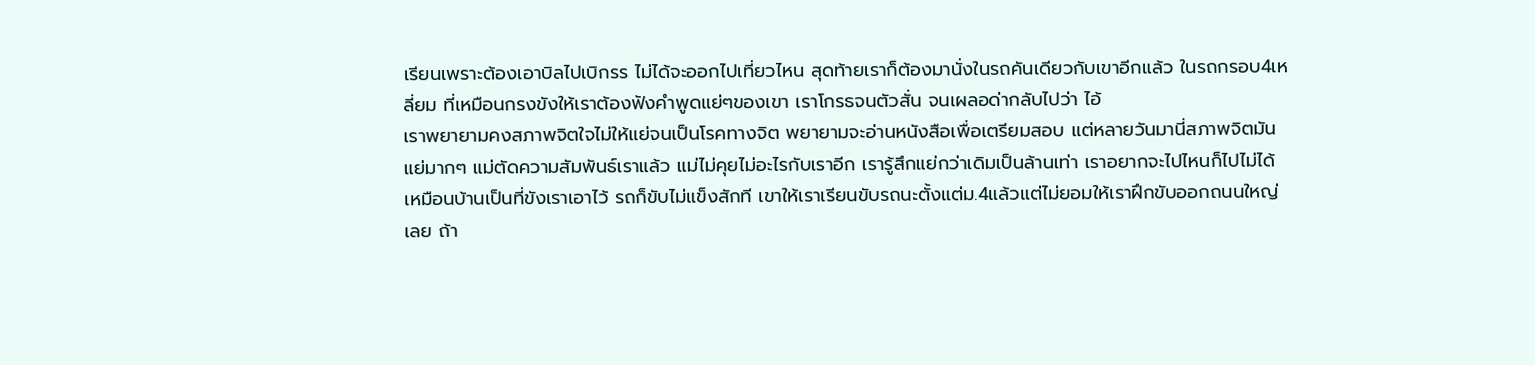เรียนเพราะต้องเอาบิลไปเบิกรร ไม่ได้จะออกไปเที่ยวไหน สุดท้ายเราก็ต้องมานั่งในรถคันเดียวกับเขาอีกแล้ว ในรถกรอบ4เหลี่ยม ที่เหมือนกรงขังให้เราต้องฟังคำพูดแย่ๆของเขา เราโกรธจนตัวสั่น จนเผลอด่ากลับไปว่า ไอ้
เราพยายามคงสภาพจิตใจไม่ให้แย่จนเป็นโรคทางจิต พยายามจะอ่านหนังสือเพื่อเตรียมสอบ แต่หลายวันมานี่สภาพจิตมันแย่มากๆ แม่ตัดความสัมพันธ์เราแล้ว แม่ไม่คุยไม่อะไรกับเราอีก เรารู้สึกแย่กว่าเดิมเป็นล้านเท่า เราอยากจะไปไหนก็ไปไม่ได้ เหมือนบ้านเป็นที่ขังเราเอาไว้ รถก็ขับไม่แข็งสักที เขาให้เราเรียนขับรถนะตั้งแต่ม.4แล้วแต่ไม่ยอมให้เราฝึกขับออกถนนใหญ่เลย ถ้า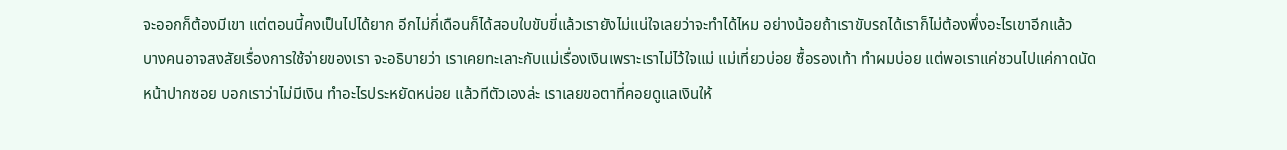จะออกก็ต้องมีเขา แต่ตอนนี้คงเป็นไปได้ยาก อีกไม่กี่เดือนก็ได้สอบใบขับขี่แล้วเรายังไม่แน่ใจเลยว่าจะทำได้ไหม อย่างน้อยถ้าเราขับรถได้เราก็ไม่ต้องพึ่งอะไรเขาอีกแล้ว
บางคนอาจสงสัยเรื่องการใช้จ่ายของเรา จะอธิบายว่า เราเคยทะเลาะกับแม่เรื่องเงินเพราะเราไม่ไว้ใจแม่ แม่เที่ยวบ่อย ซื้อรองเท้า ทำผมบ่อย แต่พอเราแค่ชวนไปแค่กาดนัดหน้าปากซอย บอกเราว่าไม่มีเงิน ทำอะไรประหยัดหน่อย แล้วทีตัวเองล่ะ เราเลยขอตาที่คอยดูแลเงินให้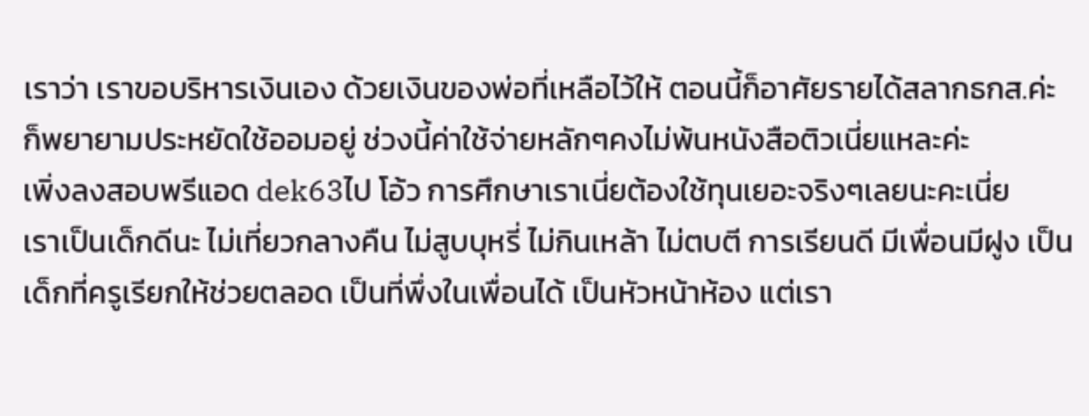เราว่า เราขอบริหารเงินเอง ด้วยเงินของพ่อที่เหลือไว้ให้ ตอนนี้ก็อาศัยรายได้สลากธกส.ค่ะ ก็พยายามประหยัดใช้ออมอยู่ ช่วงนี้ค่าใช้จ่ายหลักๆคงไม่พ้นหนังสือติวเนี่ยแหละค่ะ
เพิ่งลงสอบพรีแอด dek63ไป โอ้ว การศึกษาเราเนี่ยต้องใช้ทุนเยอะจริงๆเลยนะคะเนี่ย
เราเป็นเด็กดีนะ ไม่เที่ยวกลางคืน ไม่สูบบุหรี่ ไม่กินเหล้า ไม่ตบตี การเรียนดี มีเพื่อนมีฝูง เป็นเด็กที่ครูเรียกให้ช่วยตลอด เป็นที่พึ่งในเพื่อนได้ เป็นหัวหน้าห้อง แต่เรา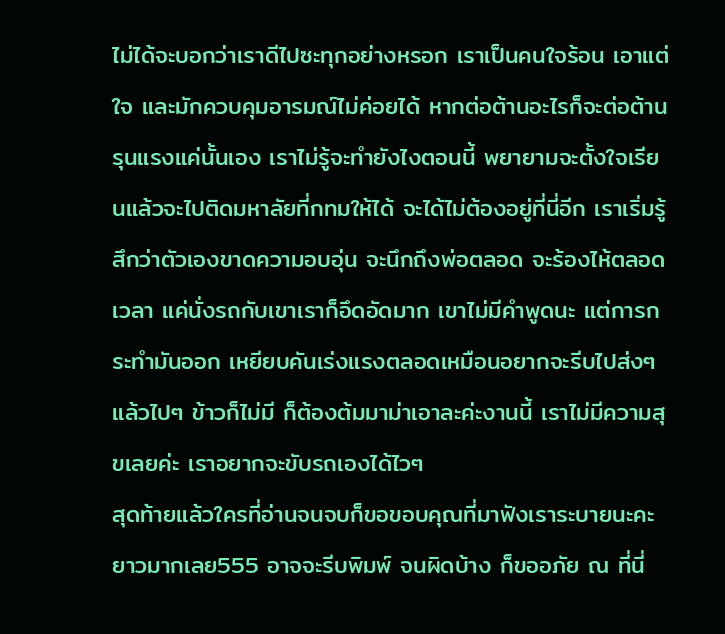ไม่ได้จะบอกว่าเราดีไปซะทุกอย่างหรอก เราเป็นคนใจร้อน เอาแต่ใจ และมักควบคุมอารมณ์ไม่ค่อยได้ หากต่อต้านอะไรก็จะต่อต้านรุนแรงแค่นั้นเอง เราไม่รู้จะทำยังไงตอนนี้ พยายามจะตั้งใจเรียนแล้วจะไปติดมหาลัยที่กทมให้ได้ จะได้ไม่ต้องอยู่ที่นี่อีก เราเริ่มรู้สึกว่าตัวเองขาดความอบอุ่น จะนึกถึงพ่อตลอด จะร้องไห้ตลอดเวลา แค่นั่งรถกับเขาเราก็อึดอัดมาก เขาไม่มีคำพูดนะ แต่การกระทำมันออก เหยียบคันเร่งแรงตลอดเหมือนอยากจะรีบไปส่งๆแล้วไปๆ ข้าวก็ไม่มี ก็ต้องต้มมาม่าเอาละค่ะงานนี้ เราไม่มีความสุขเลยค่ะ เราอยากจะขับรถเองได้ไวๆ
สุดท้ายแล้วใครที่อ่านจนจบก็ขอขอบคุณที่มาฟังเราระบายนะคะ ยาวมากเลย555 อาจจะรีบพิมพ์ จนผิดบ้าง ก็ขออภัย ณ ที่นี่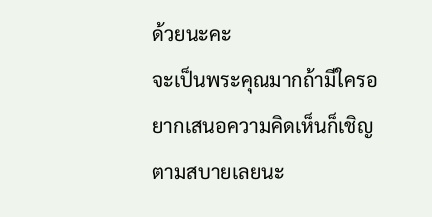ด้วยนะคะ
จะเป็นพระคุณมากถ้ามีใครอยากเสนอความคิดเห็นก็เชิญตามสบายเลยนะ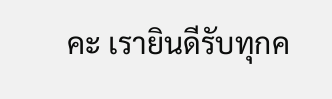คะ เรายินดีรับทุกค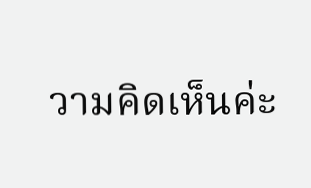วามคิดเห็นค่ะ